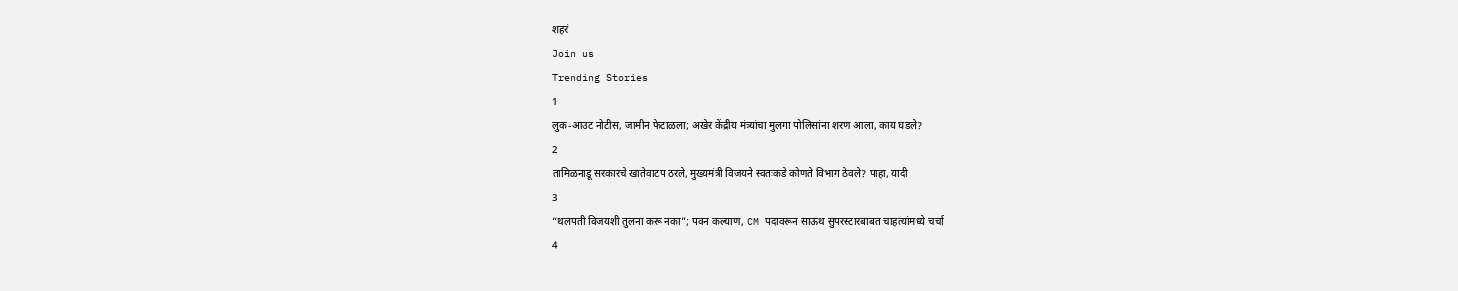शहरं
Join us
Trending Stories
1
लुक-आउट नोटीस, जामीन फेटाळला; अखेर केंद्रीय मंत्र्यांचा मुलगा पोलिसांना शरण आला, काय घडले?
2
तामिळनाडू सरकारचे खातेवाटप ठरले, मुख्यमंत्री विजयने स्वतःकडे कोणते विभाग ठेवले? पाहा, यादी
3
“थलपती विजयशी तुलना करू नका”; पवन कल्याण, CM पदावरून साऊथ सुपरस्टारबाबत चाहत्यांमध्ये चर्चा
4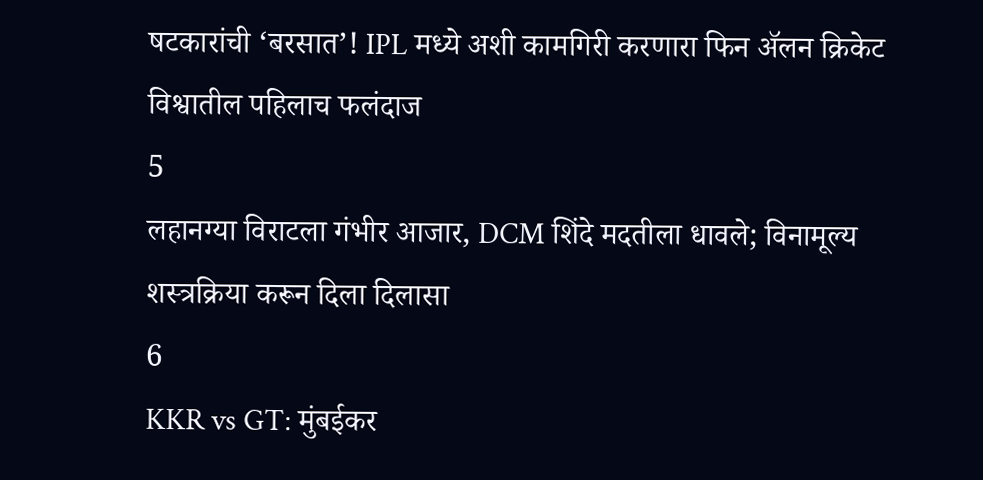षटकारांची ‘बरसात’! IPL मध्ये अशी कामगिरी करणारा फिन ॲलन क्रिकेट विश्वातील पहिलाच फलंदाज
5
लहानग्या विराटला गंभीर आजार, DCM शिंदे मदतीला धावले; विनामूल्य शस्त्रक्रिया करून दिला दिलासा
6
KKR vs GT: मुंबईकर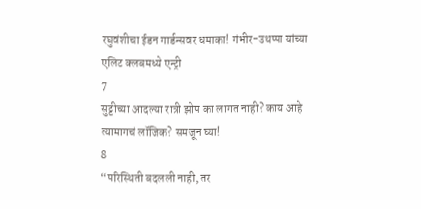रघुवंशीचा ईडन गार्डन्सवर धमाका! गंभीर-उथप्पा यांच्या एलिट क्लबमध्ये एन्ट्री
7
सुट्टीच्या आदल्या रात्री झोप का लागत नाही? काय आहे त्यामागचं लॉजिक? समजून घ्या!
8
“परिस्थिती बदलली नाही, तर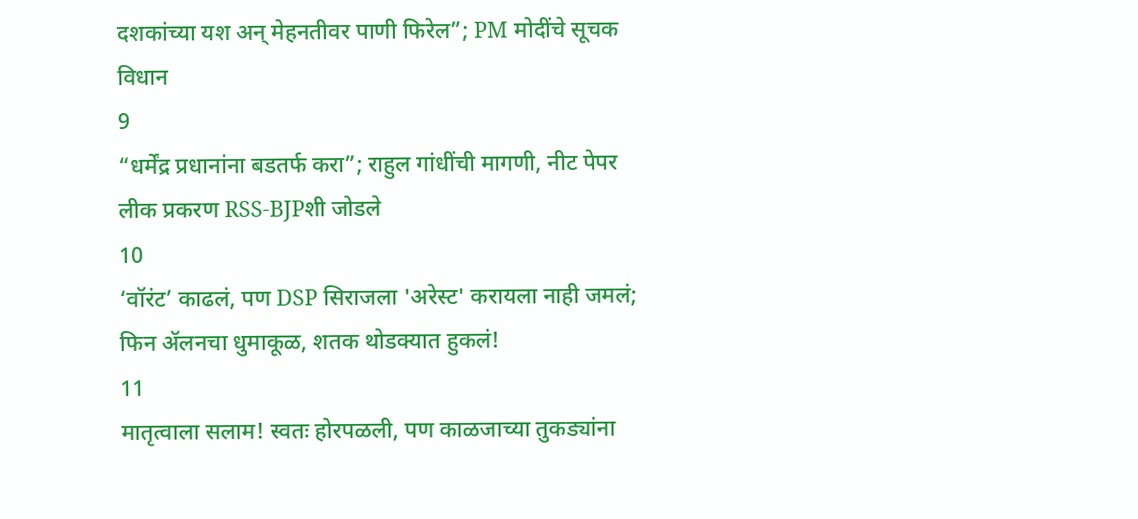दशकांच्या यश अन् मेहनतीवर पाणी फिरेल”; PM मोदींचे सूचक विधान
9
“धर्मेंद्र प्रधानांना बडतर्फ करा”; राहुल गांधींची मागणी, नीट पेपर लीक प्रकरण RSS-BJPशी जोडले
10
‘वॉरंट’ काढलं, पण DSP सिराजला 'अरेस्ट' करायला नाही जमलं; फिन ॲलनचा धुमाकूळ, शतक थोडक्यात हुकलं!
11
मातृत्वाला सलाम! स्वतः होरपळली, पण काळजाच्या तुकड्यांना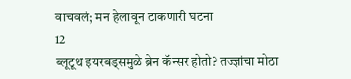वाचवलं; मन हेलावून टाकणारी घटना
12
ब्लूटूथ इयरबड्समुळे ब्रेन कॅन्सर होतो? तज्ज्ञांचा मोठा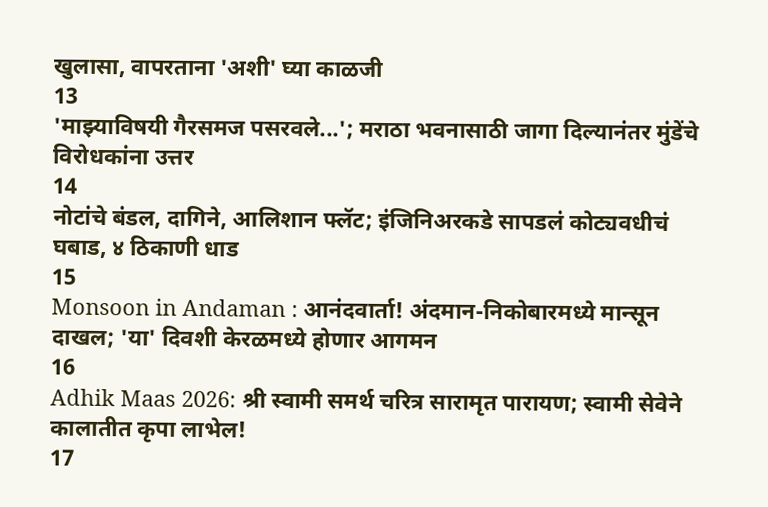खुलासा, वापरताना 'अशी' घ्या काळजी
13
'माझ्याविषयी गैरसमज पसरवले...'; मराठा भवनासाठी जागा दिल्यानंतर मुंडेंचे विरोधकांना उत्तर
14
नोटांचे बंडल, दागिने, आलिशान फ्लॅट; इंजिनिअरकडे सापडलं कोट्यवधीचं घबाड, ४ ठिकाणी धाड
15
Monsoon in Andaman : आनंदवार्ता! अंदमान-निकोबारमध्ये मान्सून दाखल; 'या' दिवशी केरळमध्ये होणार आगमन
16
Adhik Maas 2026: श्री स्वामी समर्थ चरित्र सारामृत पारायण; स्वामी सेवेने कालातीत कृपा लाभेल!
17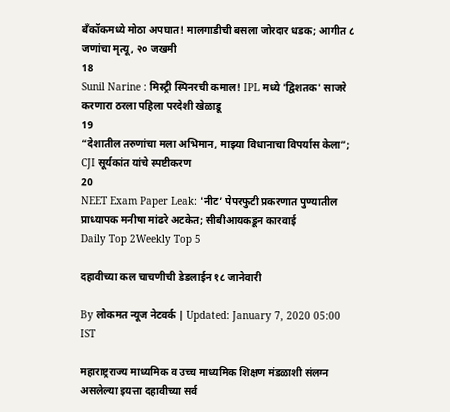बँकॉकमध्ये मोठा अपघात! मालगाडीची बसला जोरदार धडक; आगीत ८ जणांचा मृत्यू, २० जखमी
18
Sunil Narine : मिस्ट्री स्पिनरची कमाल! IPL मध्ये 'द्विशतक' साजरे करणारा ठरला पहिला परदेशी खेळाडू
19
“देशातील तरुणांचा मला अभिमान, माझ्या विधानाचा विपर्यास केला”; CJI सूर्यकांत यांचे स्पष्टीकरण
20
NEET Exam Paper Leak: 'नीट’ पेपरफुटी प्रकरणात पुण्यातील प्राध्यापक मनीषा मांढरे अटकेत; सीबीआयकडून कारवाई
Daily Top 2Weekly Top 5

दहावीच्या कल चाचणीची डेडलाईन १८ जानेवारी

By लोकमत न्यूज नेटवर्क | Updated: January 7, 2020 05:00 IST

महाराष्ट्रराज्य माध्यमिक व उच्च माध्यमिक शिक्षण मंडळाशी संलग्न असलेल्या इयत्ता दहावीच्या सर्व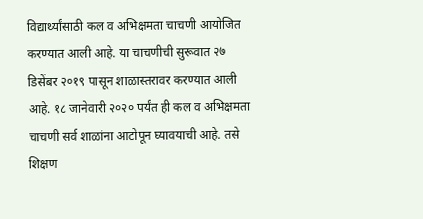विद्यार्थ्यांसाठी कल व अभिक्षमता चाचणी आयोजित करण्यात आली आहे. या चाचणीची सुरूवात २७ डिसेंबर २०१९ पासून शाळास्तरावर करण्यात आली आहे. १८ जानेवारी २०२० पर्यंत ही कल व अभिक्षमता चाचणी सर्व शाळांना आटोपून घ्यावयाची आहे. तसे शिक्षण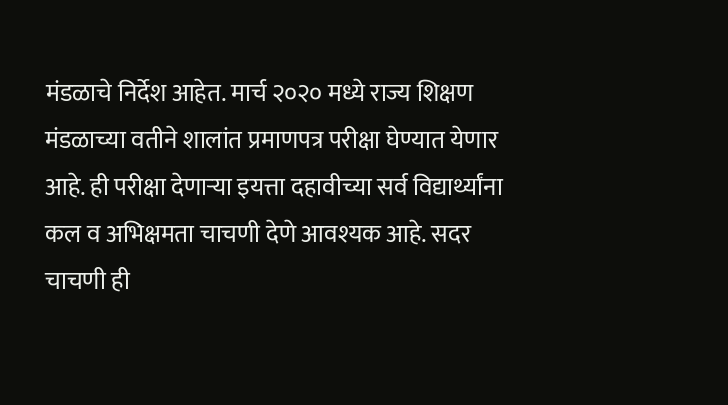मंडळाचे निर्देश आहेत. मार्च २०२० मध्ये राज्य शिक्षण मंडळाच्या वतीने शालांत प्रमाणपत्र परीक्षा घेण्यात येणार आहे. ही परीक्षा देणाऱ्या इयत्ता दहावीच्या सर्व विद्यार्थ्यांना कल व अभिक्षमता चाचणी देणे आवश्यक आहे. सदर चाचणी ही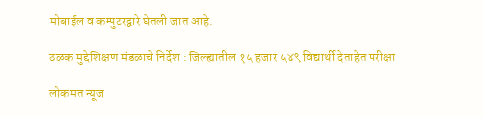मोबाईल व कम्पुटरद्वारे घेतली जात आहे.

ठळक मुद्देशिक्षण मंडळाचे निर्देश : जिल्ह्यातील १५ हजार ५४९ विद्यार्थी देताहेत परीक्षा

लोकमत न्यूज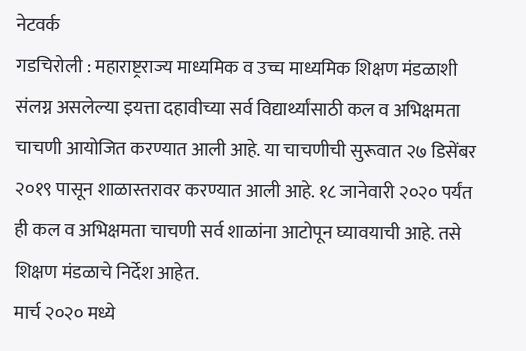नेटवर्क
गडचिरोली : महाराष्ट्रराज्य माध्यमिक व उच्च माध्यमिक शिक्षण मंडळाशी संलग्न असलेल्या इयत्ता दहावीच्या सर्व विद्यार्थ्यांसाठी कल व अभिक्षमता चाचणी आयोजित करण्यात आली आहे. या चाचणीची सुरूवात २७ डिसेंबर २०१९ पासून शाळास्तरावर करण्यात आली आहे. १८ जानेवारी २०२० पर्यंत ही कल व अभिक्षमता चाचणी सर्व शाळांना आटोपून घ्यावयाची आहे. तसे शिक्षण मंडळाचे निर्देश आहेत.
मार्च २०२० मध्ये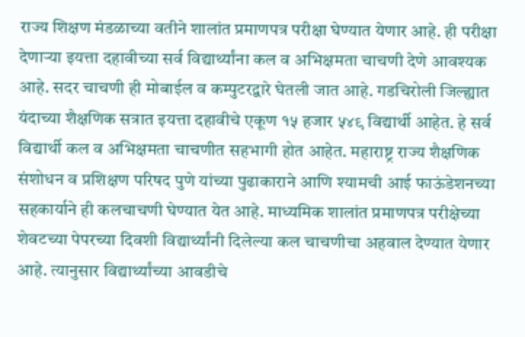राज्य शिक्षण मंडळाच्या वतीने शालांत प्रमाणपत्र परीक्षा घेण्यात येणार आहे. ही परीक्षा देणाऱ्या इयत्ता दहावीच्या सर्व विद्यार्थ्यांना कल व अभिक्षमता चाचणी देणे आवश्यक आहे. सदर चाचणी ही मोबाईल व कम्पुटरद्वारे घेतली जात आहे. गडचिरोली जिल्ह्यात यंदाच्या शैक्षणिक सत्रात इयत्ता दहावीचे एकूण १५ हजार ५४९ विद्यार्थी आहेत. हे सर्व विद्यार्थी कल व अभिक्षमता चाचणीत सहभागी होत आहेत. महाराष्ट्र राज्य शैक्षणिक संशोधन व प्रशिक्षण परिषद पुणे यांच्या पुढाकाराने आणि श्यामची आई फाऊंडेशनच्या सहकार्याने ही कलचाचणी घेण्यात येत आहे. माध्यमिक शालांत प्रमाणपत्र परीक्षेच्या शेवटच्या पेपरच्या दिवशी विद्यार्थ्यांनी दिलेल्या कल चाचणीचा अहवाल देण्यात येणार आहे. त्यानुसार विद्यार्थ्यांच्या आवडीचे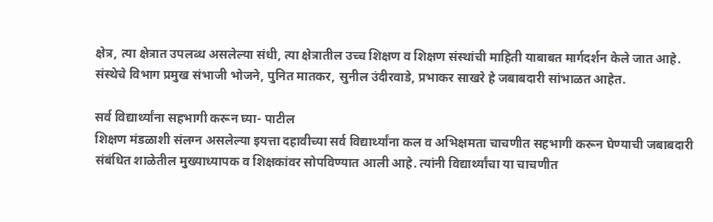क्षेत्र, त्या क्षेत्रात उपलब्ध असलेल्या संधी, त्या क्षेत्रातील उच्च शिक्षण व शिक्षण संस्थांची माहिती याबाबत मार्गदर्शन केले जात आहे. संस्थेचे विभाग प्रमुख संभाजी भोजने, पुनित मातकर, सुनील उंदीरवाडे, प्रभाकर साखरे हे जबाबदारी सांभाळत आहेत.

सर्व विद्यार्थ्यांना सहभागी करून घ्या- पाटील
शिक्षण मंडळाशी संलग्न असलेल्या इयत्ता दहावीच्या सर्व विद्यार्थ्यांना कल व अभिक्षमता चाचणीत सहभागी करून घेण्याची जबाबदारी संबंधित शाळेतील मुख्याध्यापक व शिक्षकांवर सोपविण्यात आली आहे. त्यांनी विद्यार्थ्यांचा या चाचणीत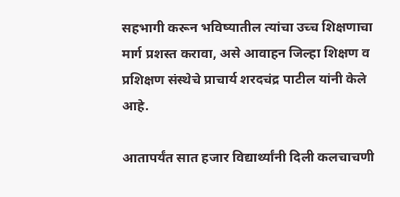सहभागी करून भविष्यातील त्यांचा उच्च शिक्षणाचा मार्ग प्रशस्त करावा, असे आवाहन जिल्हा शिक्षण व प्रशिक्षण संस्थेचे प्राचार्य शरदचंद्र पाटील यांनी केले आहे.

आतापर्यंत सात हजार विद्यार्थ्यांनी दिली कलचाचणी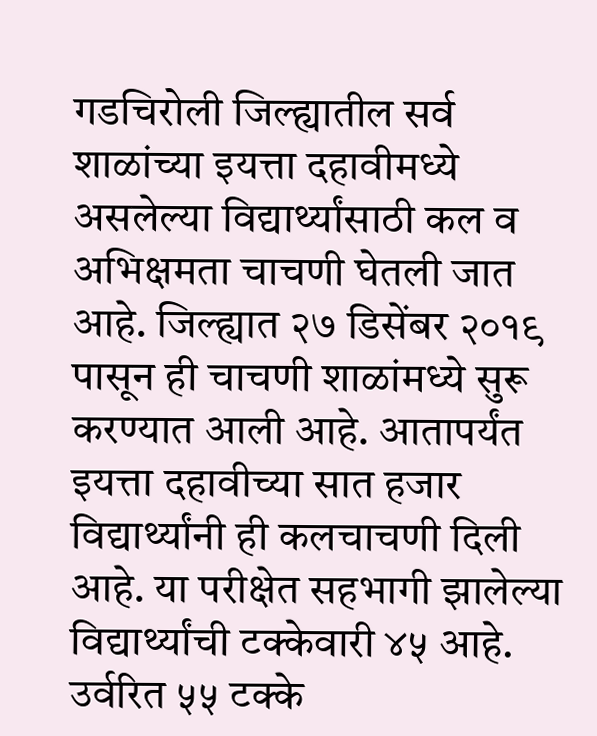गडचिरोली जिल्ह्यातील सर्व शाळांच्या इयत्ता दहावीमध्ये असलेल्या विद्यार्थ्यांसाठी कल व अभिक्षमता चाचणी घेतली जात आहे. जिल्ह्यात २७ डिसेंबर २०१९ पासून ही चाचणी शाळांमध्ये सुरू करण्यात आली आहे. आतापर्यंत इयत्ता दहावीच्या सात हजार विद्यार्थ्यांनी ही कलचाचणी दिली आहे. या परीक्षेत सहभागी झालेल्या विद्यार्थ्यांची टक्केवारी ४५ आहे. उर्वरित ५५ टक्के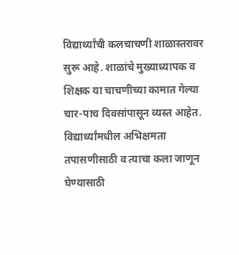विद्यार्थ्यांची कलचाचणी शाळास्तरावर सुरू आहे. शाळांचे मुख्याध्यापक व शिक्षक या चाचणीच्या कामात गेल्या चार-पाच दिवसांपासून व्यस्त आहेत. विद्यार्थ्यांमधील अभिक्षमता तपासणीसाठी व त्याचा कला जाणून घेण्यासाठी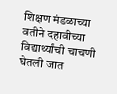शिक्षण मंडळाच्या वतीने दहावीच्या विद्यार्थ्यांची चाचणी घेतली जात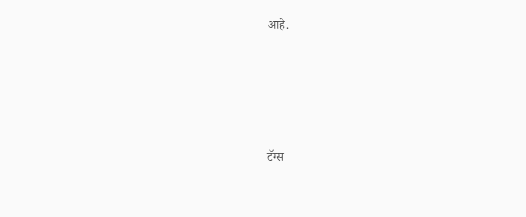आहे.





टॅग्स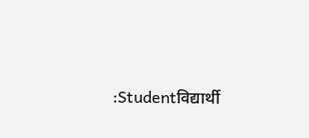:Studentविद्यार्थी